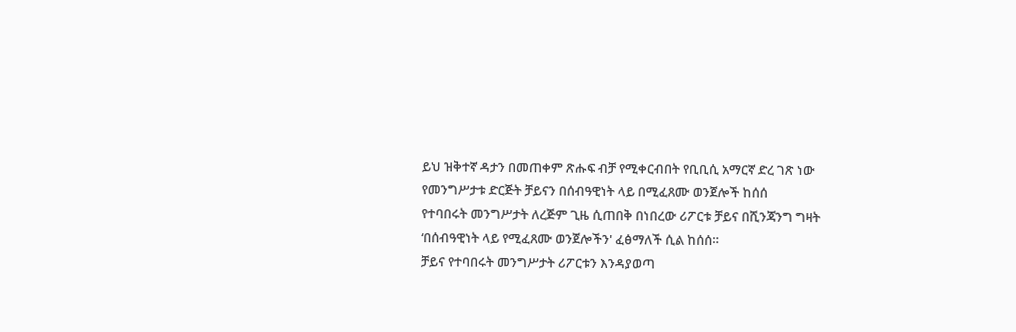ይህ ዝቅተኛ ዳታን በመጠቀም ጽሑፍ ብቻ የሚቀርብበት የቢቢሲ አማርኛ ድረ ገጽ ነው
የመንግሥታቱ ድርጅት ቻይናን በሰብዓዊነት ላይ በሚፈጸሙ ወንጀሎች ከሰሰ
የተባበሩት መንግሥታት ለረጅም ጊዜ ሲጠበቅ በነበረው ሪፖርቱ ቻይና በሺንጃንግ ግዛት ‘በሰብዓዊነት ላይ የሚፈጸሙ ወንጀሎችን' ፈፅማለች ሲል ከሰሰ።
ቻይና የተባበሩት መንግሥታት ሪፖርቱን እንዳያወጣ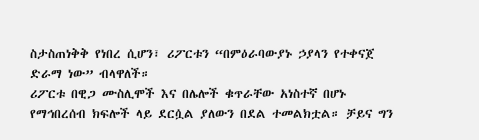ስታስጠነቅቅ የነበረ ሲሆን፣ ሪፖርቱን “በምዕራባውያኑ ኃያላን የተቀናጀ ድራማ ነው” ብላዋለች።
ሪፖርቱ በዊጋ ሙስሊሞች እና በሌሎች ቁጥራቸው አነስተኛ በሆኑ የማኅበረሰብ ክፍሎች ላይ ደርሷል ያለውን በደል ተመልክቷል። ቻይና ግን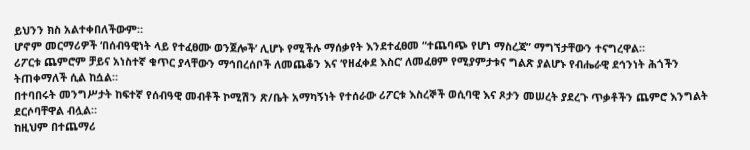ይህንን ክስ አልተቀበለችውም።
ሆኖም መርማሪዎች ‘በሰብዓዊነት ላይ የተፈፀሙ ወንጀሎች’ ሊሆኑ የሚችሉ ማሰቃየት እንደተፈፀመ “ተጨባጭ የሆነ ማስረጃ” ማግኘታቸውን ተናግረዋል።
ሪፖርቱ ጨምሮም ቻይና አነስተኛ ቁጥር ያላቸውን ማኅበረሰቦች ለመጨቆን እና ‘የዘፈቀደ እስር’ ለመፈፀም የሚያምታቱና ግልጽ ያልሆኑ የብሔራዊ ደኅንነት ሕጎችን ትጠቀማለች ሲል ከሷል።
በተባበሩት መንግሥታት ከፍተኛ የሰብዓዊ መብቶች ኮሚሽን ጽ/ቤት አማካኝነት የተሰራው ሪፖርቱ እስረኞች ወሲባዊ እና ጾታን መሠረት ያደረጉ ጥቃቶችን ጨምሮ እንግልት ደርሶባቸዋል ብሏል።
ከዚህም በተጨማሪ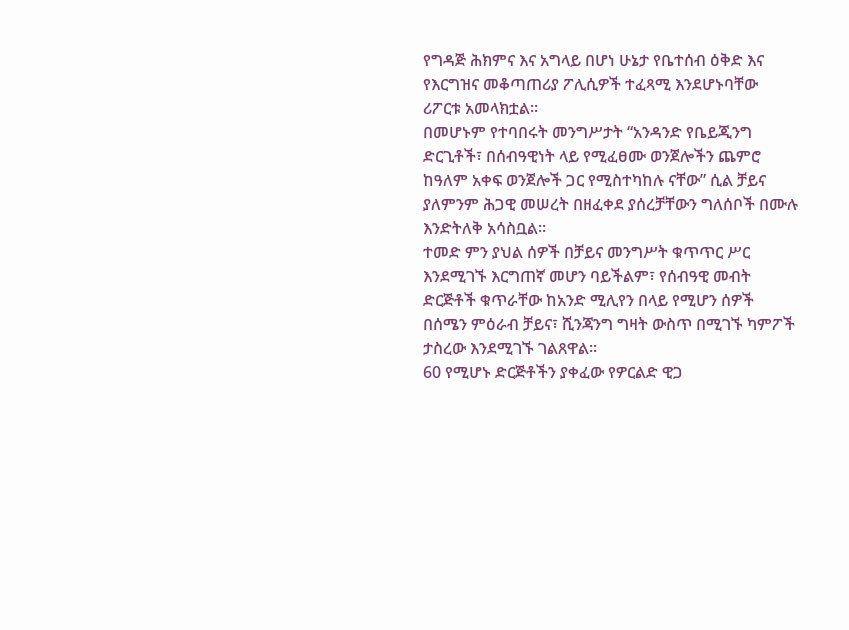የግዳጅ ሕክምና እና አግላይ በሆነ ሁኔታ የቤተሰብ ዕቅድ እና የእርግዝና መቆጣጠሪያ ፖሊሲዎች ተፈጻሚ እንደሆኑባቸው ሪፖርቱ አመላክቷል።
በመሆኑም የተባበሩት መንግሥታት “አንዳንድ የቤይጂንግ ድርጊቶች፣ በሰብዓዊነት ላይ የሚፈፀሙ ወንጀሎችን ጨምሮ ከዓለም አቀፍ ወንጀሎች ጋር የሚስተካከሉ ናቸው” ሲል ቻይና ያለምንም ሕጋዊ መሠረት በዘፈቀደ ያሰረቻቸውን ግለሰቦች በሙሉ እንድትለቅ አሳስቧል።
ተመድ ምን ያህል ሰዎች በቻይና መንግሥት ቁጥጥር ሥር እንደሚገኙ እርግጠኛ መሆን ባይችልም፣ የሰብዓዊ መብት ድርጅቶች ቁጥራቸው ከአንድ ሚሊየን በላይ የሚሆን ሰዎች በሰሜን ምዕራብ ቻይና፣ ሺንጃንግ ግዛት ውስጥ በሚገኙ ካምፖች ታስረው እንደሚገኙ ገልጸዋል።
60 የሚሆኑ ድርጅቶችን ያቀፈው የዎርልድ ዊጋ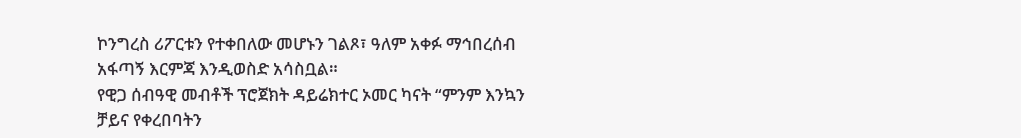ኮንግረስ ሪፖርቱን የተቀበለው መሆኑን ገልጾ፣ ዓለም አቀፉ ማኅበረሰብ አፋጣኝ እርምጃ እንዲወስድ አሳስቧል።
የዊጋ ሰብዓዊ መብቶች ፕሮጀክት ዳይሬክተር ኦመር ካናት “ምንም እንኳን ቻይና የቀረበባትን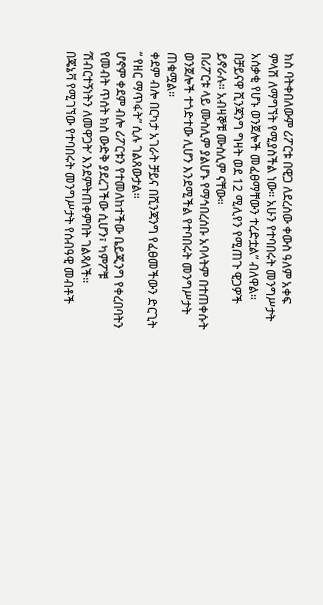ክስ ባትቀበለውም ሪፖርቱ በዊጋ ለደረሰው ቀውስ ዓለም አቀፍ ምላሽ ለማግኘት የሚያስችል ነው። አሁን የተባበሩት መንግሥታት አሰቃቂ የሆኑ ወንጀሎች መፈፀማቸውን ተረድቷል” ብለዋል።
በቻይናዋ ሺንጃንግ ግዛት ወደ 12 ሚሊየን የሚጠጉ ዊጋዎች ይኖራሉ። አብዛኞቹ ሙስሊም ናቸው።
በሪፖርቱ ላይ ሙስሊም ያልሆኑ የማኅበረሰቡ አባላትም በተጠቀሱት ወንጀሎች ተጎድተው ሊሆን እንደሚችል የተባበሩት መንግሥታት ጠቁሟል።
ቀደም ብሎ በርካታ አገራት ቻይና በሺንጃንግ የፈፀመችውን ድርጊት “ የዘር ማጥፋት” ሲሉ ገልጸውታል።
ሆኖም ቀደም ብሎ ሪፖርቱን የተመለከተችው ቤይጂንግ የቀረበባትን የመብት ጥሰት ክስ ውድቅ ያደረገችው ሲሆን፣ ካምፖቹ ‘ሽብርተኝነትን ለመዋጋት’ እንደምትጠቀምበት ገልጻለች።
በጄኔቫ የሚገኘው የተባበሩት መንግሥታት የሰብዓዊ መብቶች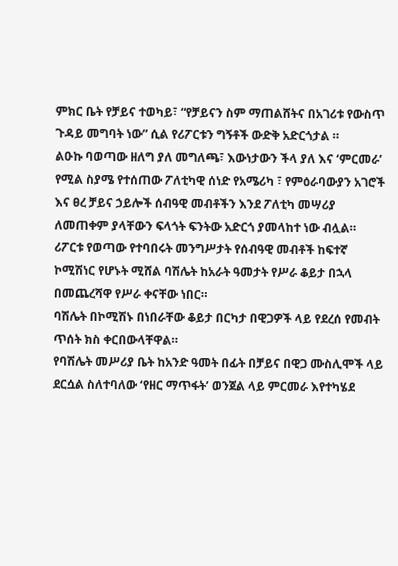ምክር ቤት የቻይና ተወካይ፣ “የቻይናን ስም ማጠልሸትና በአገሪቱ የውስጥ ጉዳይ መግባት ነው” ሲል የሪፖርቱን ግኝቶች ውድቅ አድርጎታል ።
ልዑኩ ባወጣው ዘለግ ያለ መግለጫ፣ እውነታውን ችላ ያለ እና ‘ምርመራ’ የሚል ስያሜ የተሰጠው ፖለቲካዊ ሰነድ የአሜሪካ ፣ የምዕራባውያን አገሮች እና ፀረ ቻይና ኃይሎች ሰብዓዊ መብቶችን እንደ ፖለቲካ መሣሪያ ለመጠቀም ያላቸውን ፍላጎት ፍንትው አድርጎ ያመላከተ ነው ብሏል።
ሪፖርቱ የወጣው የተባበሩት መንግሥታት የሰብዓዊ መብቶች ከፍተኛ ኮሚሽነር የሆኑት ሚሸል ባሽሌት ከአራት ዓመታት የሥራ ቆይታ በኋላ በመጨረሻዋ የሥራ ቀናቸው ነበር።
ባሽሌት በኮሚሽኑ በነበራቸው ቆይታ በርካታ በዊጋዎች ላይ የደረሰ የመብት ጥሰት ክስ ቀርበውላቸዋል።
የባሽሌት መሥሪያ ቤት ከአንድ ዓመት በፊት በቻይና በዊጋ ሙስሊሞች ላይ ደርሷል ስለተባለው ‘የዘር ማጥፋት’ ወንጀል ላይ ምርመራ እየተካሄደ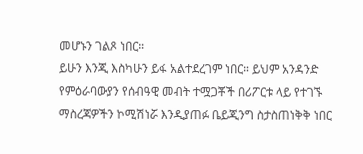መሆኑን ገልጾ ነበር።
ይሁን እንጂ እስካሁን ይፋ አልተደረገም ነበር። ይህም አንዳንድ የምዕራባውያን የሰብዓዊ መብት ተሟጋቾች በሪፖርቱ ላይ የተገኙ ማስረጃዎችን ኮሚሽነሯ እንዲያጠፉ ቤይጂንግ ስታስጠነቅቅ ነበር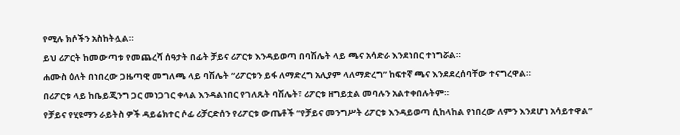የሚሉ ክሶችን አስከትሏል።
ይህ ሪፖርት ከመውጣቱ የመጨረሻ ሰዓታት በፊት ቻይና ሪፖርቱ እንዳይወጣ በባሽሌት ላይ ጫና አሳድራ እንደነበር ተነግሯል።
ሐሙስ ዕለት በነበረው ጋዜጣዊ መግለጫ ላይ ባሽሌት “ሪፖርቱን ይፋ ለማድረግ አሊያም ላለማድረግ” ከፍተኛ ጫና እንደደረሰባቸው ተናግረዋል።
በሪፖርቱ ላይ ከቤይጂንግ ጋር መነጋገር ቀላል እንዳልነበር የገለጹት ባሽሌት፣ ሪፖርቱ ዘግይቷል መባሉን አልተቀበሉትም።
የቻይና የሂዩማን ራይትስ ዎች ዳይሬክተር ሶፊ ሪቻርድሰን የሪፖርቱ ውጤቶች “የቻይና መንግሥት ሪፖርቱ እንዳይወጣ ሲከላከል የነበረው ለምን እንደሆነ አሳይተዋል”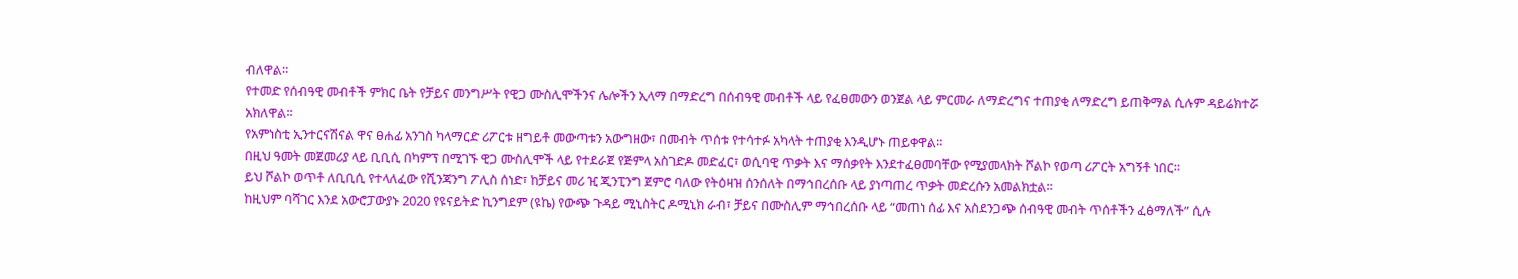ብለዋል።
የተመድ የሰብዓዊ መብቶች ምክር ቤት የቻይና መንግሥት የዊጋ ሙስሊሞችንና ሌሎችን ኢላማ በማድረግ በሰብዓዊ መብቶች ላይ የፈፀመውን ወንጀል ላይ ምርመራ ለማድረግና ተጠያቂ ለማድረግ ይጠቅማል ሲሉም ዳይሬክተሯ አክለዋል።
የአምነስቲ ኢንተርናሽናል ዋና ፀሐፊ አንገስ ካላማርድ ሪፖርቱ ዘግይቶ መውጣቱን አውግዘው፣ በመብት ጥሰቱ የተሳተፉ አካላት ተጠያቂ እንዲሆኑ ጠይቀዋል።
በዚህ ዓመት መጀመሪያ ላይ ቢቢሲ በካምፕ በሚገኙ ዊጋ ሙስሊሞች ላይ የተደራጀ የጅምላ አስገድዶ መድፈር፣ ወሲባዊ ጥቃት እና ማሰቃየት እንደተፈፀመባቸው የሚያመላክት ሾልኮ የወጣ ሪፖርት አግኝቶ ነበር።
ይህ ሾልኮ ወጥቶ ለቢቢሲ የተላለፈው የሺንጃንግ ፖሊስ ሰነድ፣ ከቻይና መሪ ዢ ጂንፒንግ ጀምሮ ባለው የትዕዛዝ ሰንሰለት በማኅበረሰቡ ላይ ያነጣጠረ ጥቃት መድረሱን አመልክቷል።
ከዚህም ባሻገር እንደ አውሮፓውያኑ 2020 የዩናይትድ ኪንግደም (ዩኬ) የውጭ ጉዳይ ሚኒስትር ዶሚኒክ ራብ፣ ቻይና በሙስሊም ማኅበረሰቡ ላይ “መጠነ ሰፊ እና አስደንጋጭ ሰብዓዊ መብት ጥሰቶችን ፈፅማለች” ሲሉ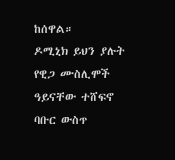ከሰዋል።
ዶሚኒክ ይህን ያሉት የዊጋ ሙስሊሞች ዓይናቸው ተሸፍኖ ባቡር ውስጥ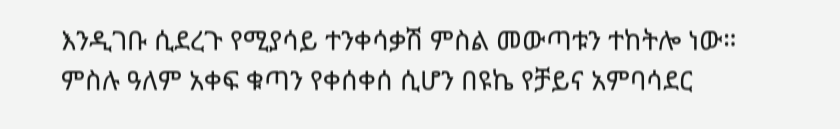እንዲገቡ ሲደረጉ የሚያሳይ ተንቀሳቃሽ ምስል መውጣቱን ተከትሎ ነው።
ምስሉ ዓለም አቀፍ ቁጣን የቀሰቀሰ ሲሆን በዩኬ የቻይና አምባሳደር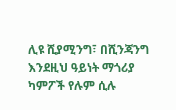ሊዩ ሺያሚንግ፣ በሺንጃንግ እንደዚህ ዓይነት ማጎሪያ ካምፖች የሉም ሲሉ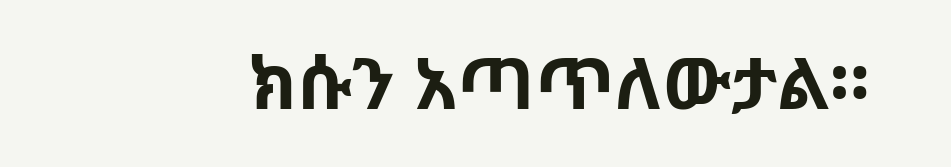ክሱን አጣጥለውታል።